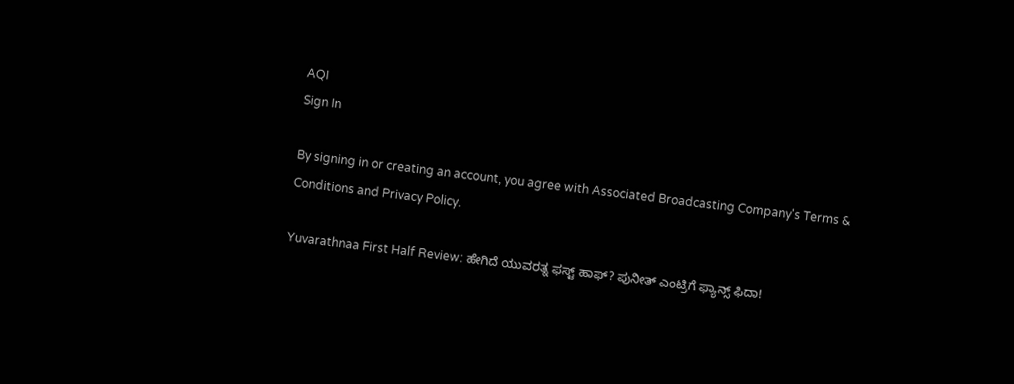AQI
Sign In

By signing in or creating an account, you agree with Associated Broadcasting Company's Terms & Conditions and Privacy Policy.

Yuvarathnaa First Half Review: ಹೇಗಿದೆ ಯುವರತ್ನ ಫಸ್ಟ್ ಹಾಫ್? ಪುನೀತ್ ಎಂಟ್ರಿಗೆ ಫ್ಯಾನ್ಸ್ ಫಿದಾ!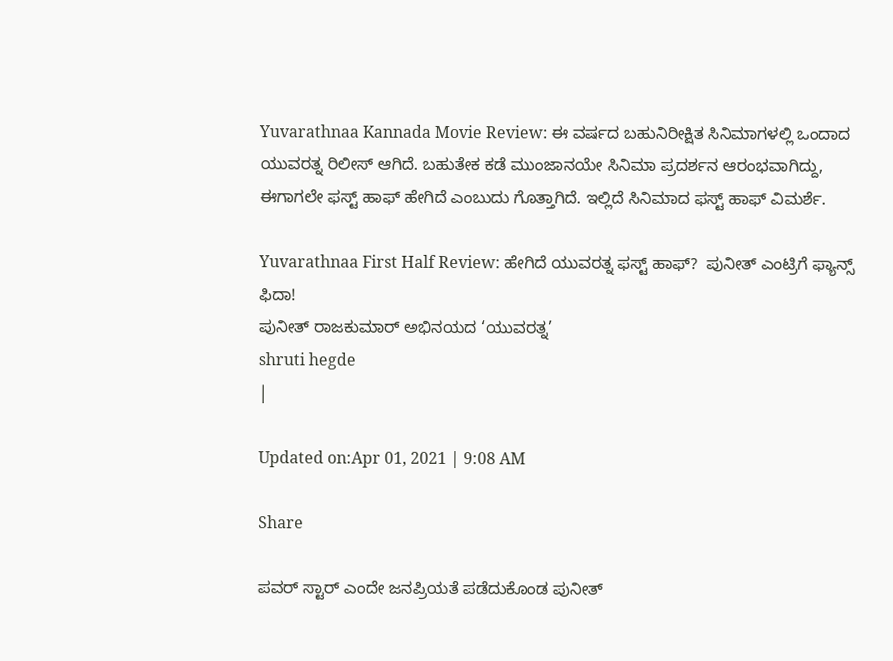Yuvarathnaa Kannada Movie Review: ಈ ವರ್ಷದ ಬಹುನಿರೀಕ್ಷಿತ ಸಿನಿಮಾಗಳಲ್ಲಿ ಒಂದಾದ ಯುವರತ್ನ ರಿಲೀಸ್ ಆಗಿದೆ. ಬಹುತೇಕ ಕಡೆ ಮುಂಜಾನಯೇ ಸಿನಿಮಾ ಪ್ರದರ್ಶನ ಆರಂಭವಾಗಿದ್ದು, ಈಗಾಗಲೇ ಫಸ್ಟ್ ಹಾಫ್ ಹೇಗಿದೆ ಎಂಬುದು ಗೊತ್ತಾಗಿದೆ. ಇಲ್ಲಿದೆ ಸಿನಿಮಾದ ಫಸ್ಟ್ ಹಾಫ್ ವಿಮರ್ಶೆ.

Yuvarathnaa First Half Review: ಹೇಗಿದೆ ಯುವರತ್ನ ಫಸ್ಟ್ ಹಾಫ್?  ಪುನೀತ್ ಎಂಟ್ರಿಗೆ ಫ್ಯಾನ್ಸ್ ಫಿದಾ!
ಪುನೀತ್ ರಾಜಕುಮಾರ್ ಅಭಿನಯದ ‘ಯುವರತ್ನ’
shruti hegde
|

Updated on:Apr 01, 2021 | 9:08 AM

Share

ಪವರ್ ಸ್ಟಾರ್ ಎಂದೇ ಜನಪ್ರಿಯತೆ ಪಡೆದುಕೊಂಡ ಪುನೀತ್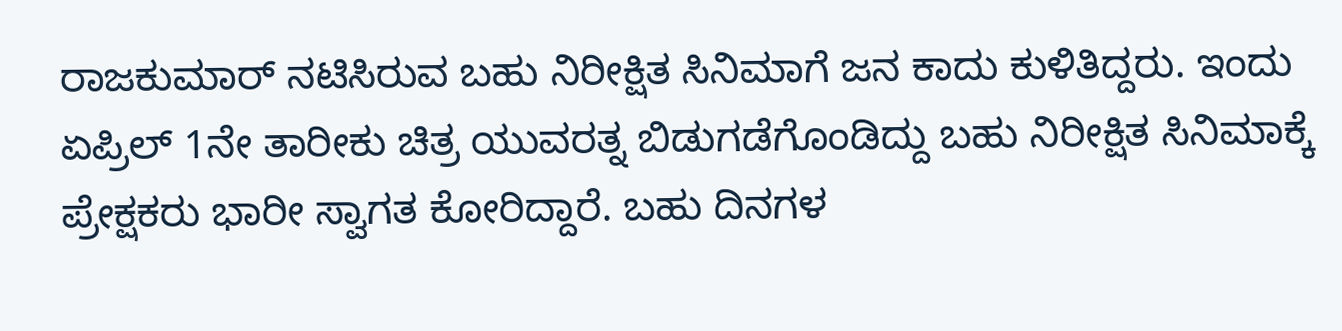ರಾಜಕುಮಾರ್ ನಟಿಸಿರುವ ಬಹು ನಿರೀಕ್ಷಿತ ಸಿನಿಮಾಗೆ ಜನ ಕಾದು ಕುಳಿತಿದ್ದರು. ಇಂದು ಏಪ್ರಿಲ್ 1ನೇ ತಾರೀಕು ಚಿತ್ರ ಯುವರತ್ನ ಬಿಡುಗಡೆಗೊಂಡಿದ್ದು ಬಹು ನಿರೀಕ್ಷಿತ ಸಿನಿಮಾಕ್ಕೆ ಪ್ರೇಕ್ಷಕರು ಭಾರೀ ಸ್ವಾಗತ ಕೋರಿದ್ದಾರೆ. ಬಹು ದಿನಗಳ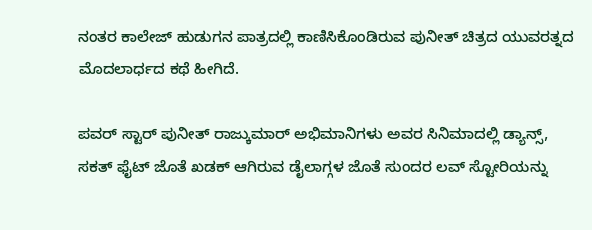ನಂತರ ಕಾಲೇಜ್ ಹುಡುಗನ ಪಾತ್ರದಲ್ಲಿ ಕಾಣಿಸಿಕೊಂಡಿರುವ ಪುನೀತ್ ಚಿತ್ರದ ಯುವರತ್ನದ ಮೊದಲಾರ್ಧದ ಕಥೆ ಹೀಗಿದೆ.

ಪವರ್ ಸ್ಟಾರ್ ಪುನೀತ್ ರಾಜ್ಕುಮಾರ್ ಅಭಿಮಾನಿಗಳು ಅವರ ಸಿನಿಮಾದಲ್ಲಿ ಡ್ಯಾನ್ಸ್, ಸಕತ್ ಫೈಟ್ ಜೊತೆ ಖಡಕ್ ಆಗಿರುವ ಡೈಲಾಗ್ಗಳ ಜೊತೆ ಸುಂದರ ಲವ್ ಸ್ಟೋರಿಯನ್ನು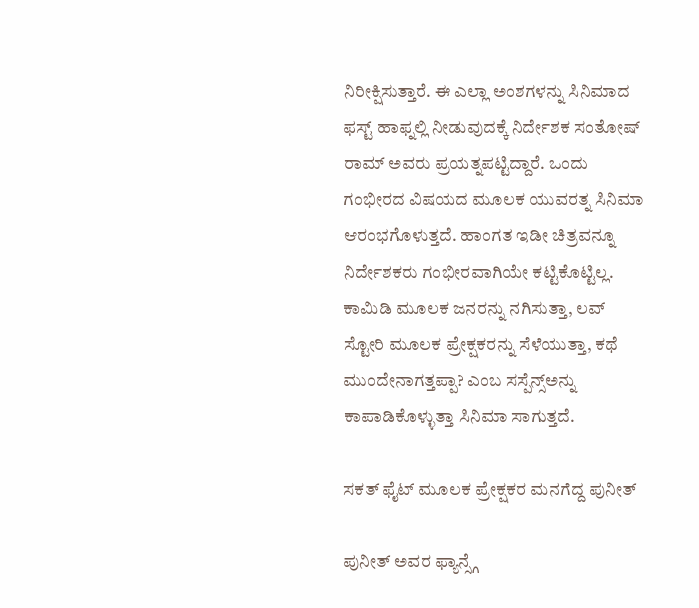ನಿರೀಕ್ಷಿಸುತ್ತಾರೆ. ಈ ಎಲ್ಲಾ ಅಂಶಗಳನ್ನು ಸಿನಿಮಾದ ಫಸ್ಟ್ ಹಾಫ್ನಲ್ಲಿ ನೀಡುವುದಕ್ಕೆ ನಿರ್ದೇಶಕ ಸಂತೋಷ್ ರಾಮ್ ಅವರು ಪ್ರಯತ್ನಪಟ್ಟಿದ್ದಾರೆ. ಒಂದು ಗಂಭೀರದ ವಿಷಯದ ಮೂಲಕ ಯುವರತ್ನ ಸಿನಿಮಾ ಆರಂಭಗೊಳುತ್ತದೆ. ಹಾಂಗತ ಇಡೀ ಚಿತ್ರವನ್ನೂ ನಿರ್ದೇಶಕರು ಗಂಭೀರವಾಗಿಯೇ ಕಟ್ಟಿಕೊಟ್ಟಿಲ್ಲ. ಕಾಮಿಡಿ ಮೂಲಕ ಜನರನ್ನು ನಗಿಸುತ್ತಾ, ಲವ್ ಸ್ಟೋರಿ ಮೂಲಕ ಪ್ರೇಕ್ಷಕರನ್ನು ಸೆಳೆಯುತ್ತಾ, ಕಥೆ ಮುಂದೇನಾಗತ್ತಪ್ಪಾ? ಎಂಬ ಸಸ್ಪೆನ್ಸ್ಅನ್ನು ಕಾಪಾಡಿಕೊಳ್ಳುತ್ತಾ ಸಿನಿಮಾ ಸಾಗುತ್ತದೆ.

ಸಕತ್ ಫೈಟ್ ಮೂಲಕ ಪ್ರೇಕ್ಷಕರ ಮನಗೆದ್ದ ಪುನೀತ್

ಪುನೀತ್ ಅವರ ಫ್ಯಾನ್ಸ್ಗೆ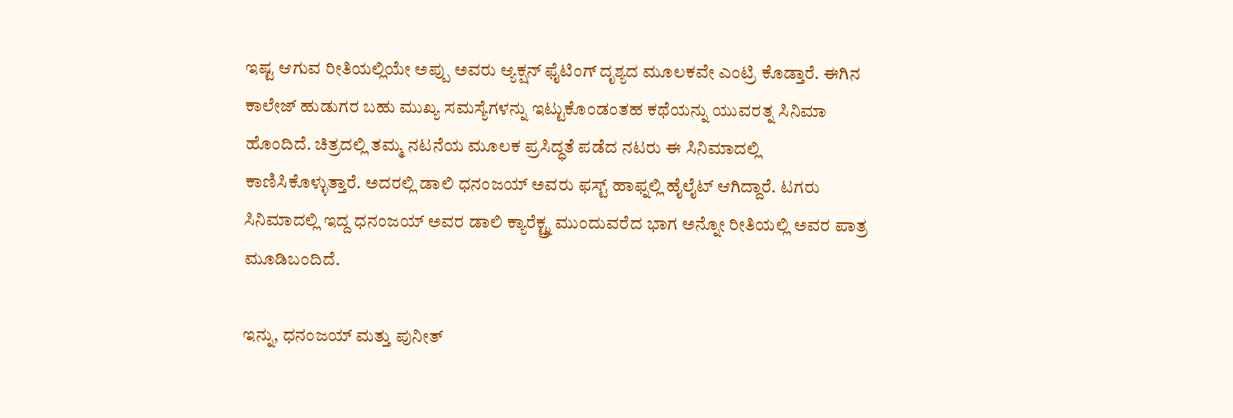ಇಷ್ಟ ಆಗುವ ರೀತಿಯಲ್ಲಿಯೇ ಅಪ್ಪು ಅವರು ಆ್ಯಕ್ಷನ್ ಫೈಟಿಂಗ್ ದೃಶ್ಯದ ಮೂಲಕವೇ ಎಂಟ್ರಿ ಕೊಡ್ತಾರೆ. ಈಗಿನ ಕಾಲೇಜ್ ಹುಡುಗರ ಬಹು ಮುಖ್ಯ ಸಮಸ್ಯೆಗಳನ್ನು ಇಟ್ಟುಕೊಂಡಂತಹ ಕಥೆಯನ್ನು ಯುವರತ್ನ ಸಿನಿಮಾ ಹೊಂದಿದೆ. ಚಿತ್ರದಲ್ಲಿ ತಮ್ಮ ನಟನೆಯ ಮೂಲಕ ಪ್ರಸಿದ್ಧತೆ ಪಡೆದ ನಟರು ಈ ಸಿನಿಮಾದಲ್ಲಿ ಕಾಣಿಸಿಕೊಳ್ಳುತ್ತಾರೆ. ಅದರಲ್ಲಿ ಡಾಲಿ ಧನಂಜಯ್ ಅವರು ಫಸ್ಟ್ ಹಾಫ್ನಲ್ಲಿ ಹೈಲೈಟ್ ಆಗಿದ್ದಾರೆ. ಟಗರು ಸಿನಿಮಾದಲ್ಲಿ ಇದ್ದ ಧನಂಜಯ್ ಅವರ ಡಾಲಿ ಕ್ಯಾರೆಕ್ಟ್ರ್ನ ಮುಂದುವರೆದ ಭಾಗ ಅನ್ನೋ ರೀತಿಯಲ್ಲಿ ಅವರ ಪಾತ್ರ ಮೂಡಿಬಂದಿದೆ.

ಇನ್ನು, ಧನಂಜಯ್ ಮತ್ತು ಪುನೀತ್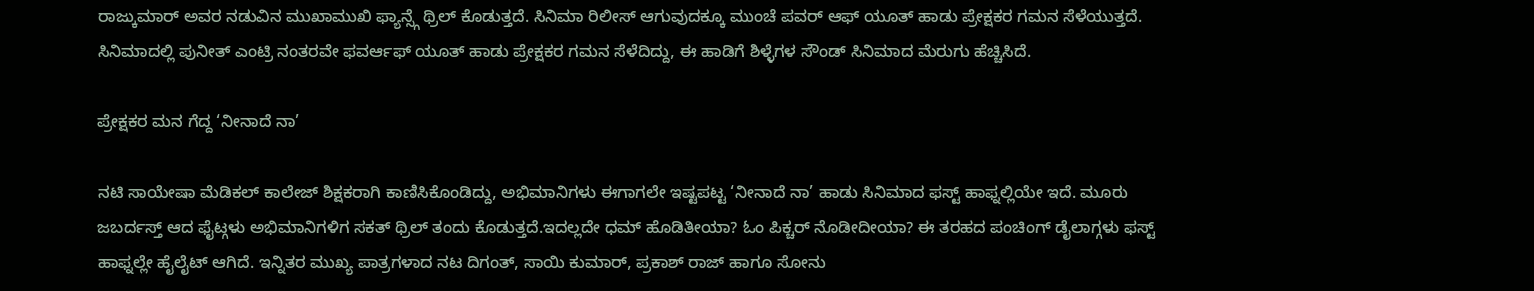ರಾಜ್ಕುಮಾರ್ ಅವರ ನಡುವಿನ ಮುಖಾಮುಖಿ ಫ್ಯಾನ್ಸ್ಗೆ ಥ್ರಿಲ್ ಕೊಡುತ್ತದೆ. ಸಿನಿಮಾ ರಿಲೀಸ್ ಆಗುವುದಕ್ಕೂ ಮುಂಚೆ ಪವರ್ ಆಫ್ ಯೂತ್ ಹಾಡು ಪ್ರೇಕ್ಷಕರ ಗಮನ ಸೆಳೆಯುತ್ತದೆ. ಸಿನಿಮಾದಲ್ಲಿ ಪುನೀತ್ ಎಂಟ್ರಿ ನಂತರವೇ ಫವರ್ಆಫ್ ಯೂತ್ ಹಾಡು ಪ್ರೇಕ್ಷಕರ ಗಮನ ಸೆಳೆದಿದ್ದು, ಈ ಹಾಡಿಗೆ ಶಿಳ್ಳೆಗಳ ಸೌಂಡ್ ಸಿನಿಮಾದ ಮೆರುಗು ಹೆಚ್ಚಿಸಿದೆ.

ಪ್ರೇಕ್ಷಕರ ಮನ ಗೆದ್ದ ‘ನೀನಾದೆ ನಾ’

ನಟಿ ಸಾಯೇಷಾ ಮೆಡಿಕಲ್ ಕಾಲೇಜ್ ಶಿಕ್ಷಕರಾಗಿ ಕಾಣಿಸಿಕೊಂಡಿದ್ದು, ಅಭಿಮಾನಿಗಳು ಈಗಾಗಲೇ ಇಷ್ಟಪಟ್ಟ ‘ನೀನಾದೆ ನಾ’ ಹಾಡು ಸಿನಿಮಾದ ಫಸ್ಟ್ ಹಾಫ್ನಲ್ಲಿಯೇ ಇದೆ. ಮೂರು ಜಬರ್ದಸ್ತ್ ಆದ ಫೈಟ್ಗಳು ಅಭಿಮಾನಿಗಳಿಗ ಸಕತ್ ಥ್ರಿಲ್ ತಂದು ಕೊಡುತ್ತದೆ.ಇದಲ್ಲದೇ ಧಮ್ ಹೊಡಿತೀಯಾ? ಓಂ ಪಿಕ್ಚರ್ ನೊಡೀದೀಯಾ? ಈ ತರಹದ ಪಂಚಿಂಗ್ ಡೈಲಾಗ್ಗಳು ಫಸ್ಟ್ ಹಾಫ್ನಲ್ಲೇ ಹೈಲೈಟ್ ಆಗಿದೆ. ಇನ್ನಿತರ ಮುಖ್ಯ ಪಾತ್ರಗಳಾದ ನಟ ದಿಗಂತ್, ಸಾಯಿ ಕುಮಾರ್, ಪ್ರಕಾಶ್ ರಾಜ್ ಹಾಗೂ ಸೋನು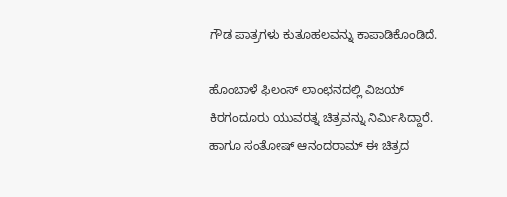ಗೌಡ ಪಾತ್ರಗಳು ಕುತೂಹಲವನ್ನು ಕಾಪಾಡಿಕೊಂಡಿದೆ.

ಹೊಂಬಾಳೆ ಫಿಲಂಸ್ ಲಾಂಛನದಲ್ಲಿ ವಿಜಯ್ ಕಿರಗಂದೂರು ಯುವರತ್ನ ಚಿತ್ರವನ್ನು ನಿರ್ಮಿಸಿದ್ದಾರೆ. ಹಾಗೂ ಸಂತೋಷ್ ಆನಂದರಾಮ್ ಈ ಚಿತ್ರದ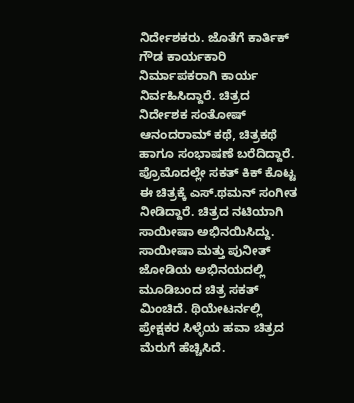ನಿರ್ದೇಶಕರು. ಜೊತೆಗೆ ಕಾರ್ತಿಕ್ ಗೌಡ ಕಾರ್ಯಕಾರಿ ನಿರ್ಮಾಪಕರಾಗಿ ಕಾರ್ಯ ನಿರ್ವಹಿಸಿದ್ದಾರೆ. ಚಿತ್ರದ ನಿರ್ದೇಶಕ ಸಂತೋಷ್ ಆನಂದರಾಮ್ ಕಥೆ, ಚಿತ್ರಕಥೆ ಹಾಗೂ ಸಂಭಾಷಣೆ ಬರೆದಿದ್ದಾರೆ. ಪ್ರೊಮೊದಲ್ಲೇ ಸಕತ್ ಕಿಕ್ ಕೊಟ್ಟ ಈ‌ ಚಿತ್ರಕ್ಕೆ ಎಸ್.ಥಮನ್ ಸಂಗೀತ ನೀಡಿದ್ದಾರೆ. ಚಿತ್ರದ ನಟಿಯಾಗಿ ಸಾಯೀಷಾ ಅಭಿನಯಿಸಿದ್ದು. ಸಾಯೀಷಾ ಮತ್ತು ಪುನೀತ್ ಜೋಡಿಯ ಅಭಿನಯದಲ್ಲಿ ಮೂಡಿಬಂದ ಚಿತ್ರ ಸಕತ್ ಮಿಂಚಿದೆ. ಥಿಯೇಟರ್ನಲ್ಲಿ ಪ್ರೇಕ್ಷಕರ ಸಿಳ್ಳೆಯ ಹವಾ ಚಿತ್ರದ ಮೆರುಗೆ ಹೆಚ್ಚಿಸಿದೆ.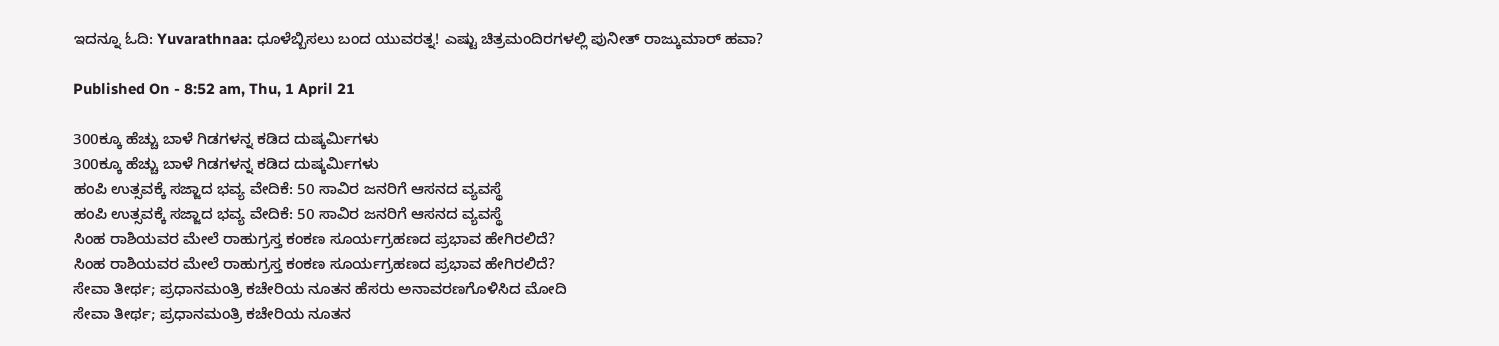ಇದನ್ನೂ ಓದಿ: Yuvarathnaa: ಧೂಳೆಬ್ಬಿಸಲು ಬಂದ ಯುವರತ್ನ! ಎಷ್ಟು ಚಿತ್ರಮಂದಿರಗಳಲ್ಲಿ ಪುನೀತ್ ರಾಜ್ಕುಮಾರ್ ಹವಾ?

Published On - 8:52 am, Thu, 1 April 21

300ಕ್ಕೂ ಹೆಚ್ಚು ಬಾಳೆ ಗಿಡಗಳನ್ನ ಕಡಿದ ದುಷ್ಕರ್ಮಿಗಳು
300ಕ್ಕೂ ಹೆಚ್ಚು ಬಾಳೆ ಗಿಡಗಳನ್ನ ಕಡಿದ ದುಷ್ಕರ್ಮಿಗಳು
ಹಂಪಿ ಉತ್ಸವಕ್ಕೆ ಸಜ್ಜಾದ ಭವ್ಯ ವೇದಿಕೆ: 50 ಸಾವಿರ ಜನರಿಗೆ ಆಸನದ ವ್ಯವಸ್ಥೆ
ಹಂಪಿ ಉತ್ಸವಕ್ಕೆ ಸಜ್ಜಾದ ಭವ್ಯ ವೇದಿಕೆ: 50 ಸಾವಿರ ಜನರಿಗೆ ಆಸನದ ವ್ಯವಸ್ಥೆ
ಸಿಂಹ ರಾಶಿಯವರ ಮೇಲೆ ರಾಹುಗ್ರಸ್ತ ಕಂಕಣ ಸೂರ್ಯಗ್ರಹಣದ ಪ್ರಭಾವ ಹೇಗಿರಲಿದೆ?
ಸಿಂಹ ರಾಶಿಯವರ ಮೇಲೆ ರಾಹುಗ್ರಸ್ತ ಕಂಕಣ ಸೂರ್ಯಗ್ರಹಣದ ಪ್ರಭಾವ ಹೇಗಿರಲಿದೆ?
ಸೇವಾ ತೀರ್ಥ; ಪ್ರಧಾನಮಂತ್ರಿ ಕಚೇರಿಯ ನೂತನ ಹೆಸರು ಅನಾವರಣಗೊಳಿಸಿದ ಮೋದಿ
ಸೇವಾ ತೀರ್ಥ; ಪ್ರಧಾನಮಂತ್ರಿ ಕಚೇರಿಯ ನೂತನ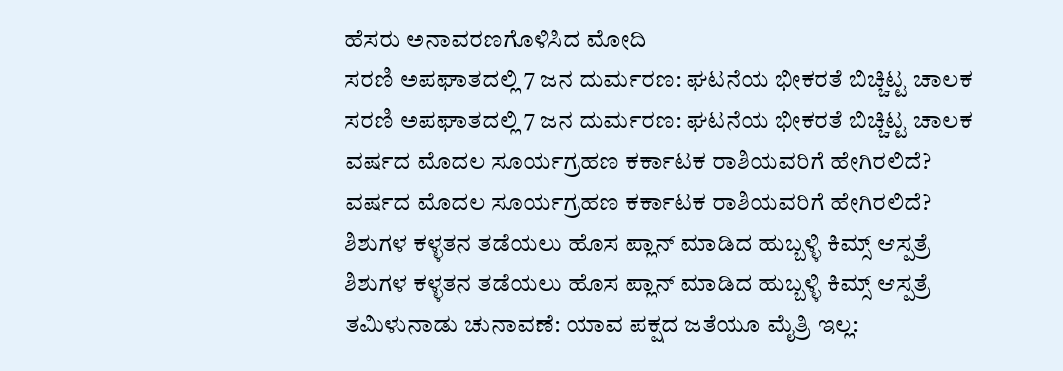ಹೆಸರು ಅನಾವರಣಗೊಳಿಸಿದ ಮೋದಿ
ಸರಣಿ ಅಪಘಾತದಲ್ಲಿ 7 ಜನ ದುರ್ಮರಣ: ಘಟನೆಯ ಭೀಕರತೆ ಬಿಚ್ಚಿಟ್ಟ ಚಾಲಕ
ಸರಣಿ ಅಪಘಾತದಲ್ಲಿ 7 ಜನ ದುರ್ಮರಣ: ಘಟನೆಯ ಭೀಕರತೆ ಬಿಚ್ಚಿಟ್ಟ ಚಾಲಕ
ವರ್ಷದ ಮೊದಲ ಸೂರ್ಯಗ್ರಹಣ ಕರ್ಕಾಟಕ ರಾಶಿಯವರಿಗೆ ಹೇಗಿರಲಿದೆ?
ವರ್ಷದ ಮೊದಲ ಸೂರ್ಯಗ್ರಹಣ ಕರ್ಕಾಟಕ ರಾಶಿಯವರಿಗೆ ಹೇಗಿರಲಿದೆ?
ಶಿಶುಗಳ ಕಳ್ಳತನ ತಡೆಯಲು ಹೊಸ ಪ್ಲಾನ್ ಮಾಡಿದ ಹುಬ್ಬಳ್ಳಿ ಕಿಮ್ಸ್ ಆಸ್ಪತ್ರೆ
ಶಿಶುಗಳ ಕಳ್ಳತನ ತಡೆಯಲು ಹೊಸ ಪ್ಲಾನ್ ಮಾಡಿದ ಹುಬ್ಬಳ್ಳಿ ಕಿಮ್ಸ್ ಆಸ್ಪತ್ರೆ
ತಮಿಳುನಾಡು ಚುನಾವಣೆ: ಯಾವ ಪಕ್ಷದ ಜತೆಯೂ ಮೈತ್ರಿ ಇಲ್ಲ: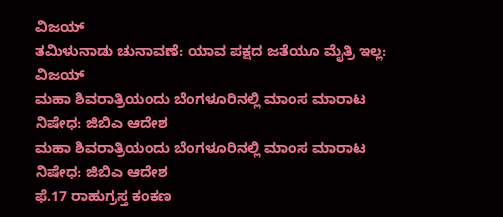ವಿಜಯ್
ತಮಿಳುನಾಡು ಚುನಾವಣೆ: ಯಾವ ಪಕ್ಷದ ಜತೆಯೂ ಮೈತ್ರಿ ಇಲ್ಲ: ವಿಜಯ್
ಮಹಾ ಶಿವರಾತ್ರಿಯಂದು ಬೆಂಗಳೂರಿನಲ್ಲಿ ಮಾಂಸ ಮಾರಾಟ ನಿಷೇಧ: ಜಿಬಿಎ ಆದೇಶ
ಮಹಾ ಶಿವರಾತ್ರಿಯಂದು ಬೆಂಗಳೂರಿನಲ್ಲಿ ಮಾಂಸ ಮಾರಾಟ ನಿಷೇಧ: ಜಿಬಿಎ ಆದೇಶ
ಫೆ.17 ರಾಹುಗ್ರಸ್ತ ಕಂಕಣ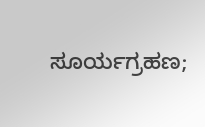ಸೂರ್ಯಗ್ರಹಣ;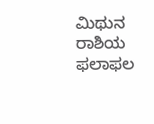ಮಿಥುನ ರಾಶಿಯ ಫಲಾಫಲ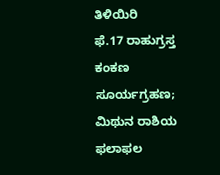ತಿಳಿಯಿರಿ
ಫೆ.17 ರಾಹುಗ್ರಸ್ತ ಕಂಕಣ ಸೂರ್ಯಗ್ರಹಣ; ಮಿಥುನ ರಾಶಿಯ ಫಲಾಫಲ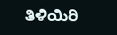ತಿಳಿಯಿರಿ